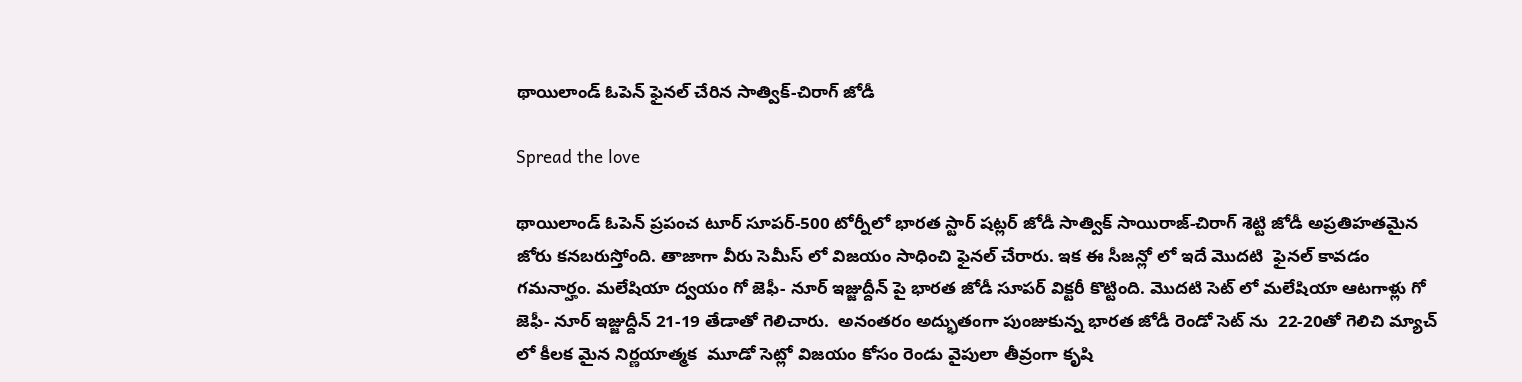థాయిలాండ్ ఓపెన్ ఫైనల్ చేరిన సాత్విక్-చిరాగ్ జోడీ

Spread the love

థాయిలాండ్ ఓపెన్ ప్రపంచ టూర్ సూపర్-500 టోర్నీలో భారత స్టార్ షట్లర్ జోడీ సాత్విక్ సాయిరాజ్-చిరాగ్ శెట్టి జోడీ అప్రతిహతమైన జోరు కనబరుస్తోంది. తాజాగా వీరు సెమీస్ లో విజయం సాధించి ఫైనల్ చేరారు. ఇక ఈ సీజన్లో లో ఇదే మొదటి  ఫైనల్ కావడం గమనార్హం. మలేషియా ద్వయం గో జెఫీ- నూర్ ఇజ్జుద్దీన్ పై భారత జోడీ సూపర్ విక్టరీ కొట్టింది. మొదటి సెట్ లో మలేషియా ఆటగాళ్లు గో జెఫీ- నూర్ ఇజ్జుద్దీన్ 21-19 తేడాతో గెలిచారు.  అనంతరం అద్భుతంగా పుంజుకున్న భారత జోడీ రెండో సెట్ ను  22-20తో గెలిచి మ్యాచ్ లో కీలక మైన నిర్ణయాత్మక  మూడో సెట్లో విజయం కోసం రెండు వైపులా తీవ్రంగా కృషి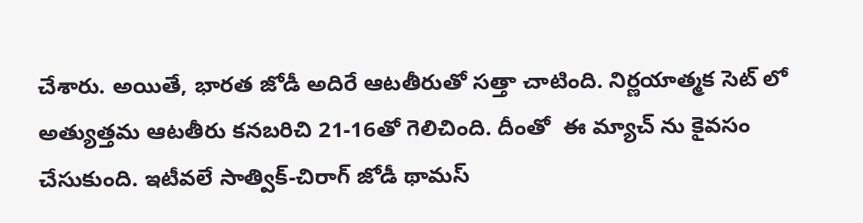చేశారు. అయితే, భారత జోడీ అదిరే ఆటతీరుతో సత్తా చాటింది. నిర్ణయాత్మక సెట్ లో అత్యుత్తమ ఆటతీరు కనబరిచి 21-16తో గెలిచింది. దీంతో  ఈ మ్యాచ్ ను కైవసం చేసుకుంది. ఇటీవలే సాత్విక్-చిరాగ్ జోడీ థామస్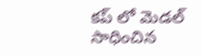కప్ లో మెడల్ సాధించిన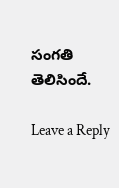సంగతి తెలిసిందే.

Leave a Reply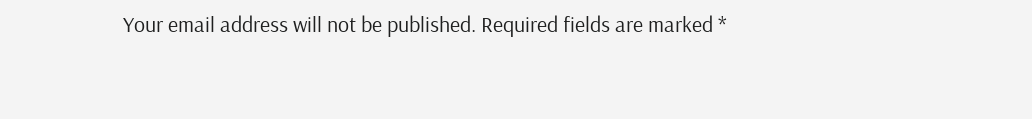Your email address will not be published. Required fields are marked *